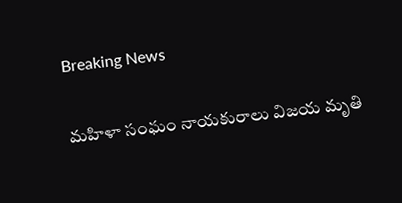Breaking News

మహిళా సంఘం నాయకురాలు విజయ మృతి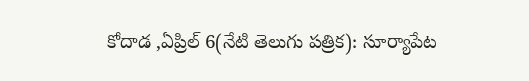కోదాడ ,ఏప్రిల్ 6(నేటి తెలుగు పత్రిక): సూర్యాపేట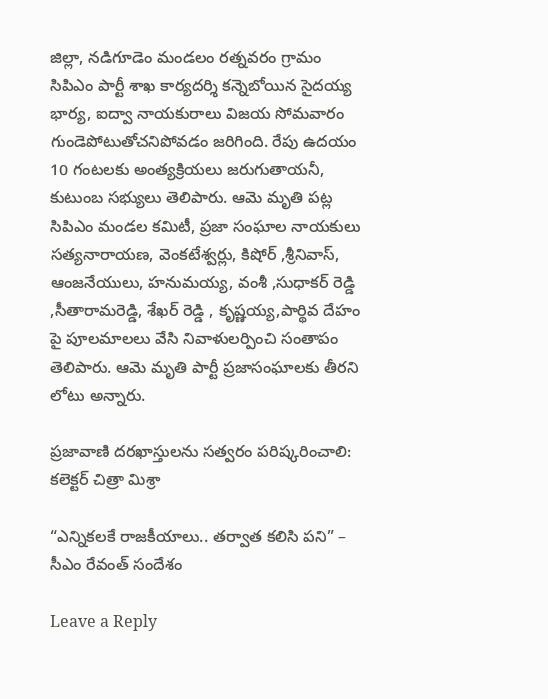జిల్లా, నడిగూడెం మండలం రత్నవరం గ్రామం సిపిఎం పార్టీ శాఖ కార్యదర్శి కన్నెబోయిన సైదయ్య భార్య, ఐద్వా నాయకురాలు విజయ సోమవారం గుండెపోటుతోచనిపోవడం జరిగింది. రేపు ఉదయం 10 గంటలకు అంత్యక్రియలు జరుగుతాయనీ, కుటుంబ సభ్యులు తెలిపారు. ఆమె మృతి పట్ల సిపిఎం మండల కమిటీ, ప్రజా సంఘాల నాయకులు సత్యనారాయణ, వెంకటేశ్వర్లు, కిషోర్ ,శ్రీనివాస్, ఆంజనేయులు, హనుమయ్య, వంశీ ,సుధాకర్ రెడ్డి ,సీతారామరెడ్డి, శేఖర్ రెడ్డి , కృష్ణయ్య,పార్థివ దేహం పై పూలమాలలు వేసి నివాళులర్పించి సంతాపం తెలిపారు. ఆమె మృతి పార్టీ ప్రజాసంఘాలకు తీరని లోటు అన్నారు.

ప్రజావాణి దరఖాస్తులను సత్వరం పరిష్కరించాలి: కలెక్టర్ చిత్రా మిశ్రా

“ఎన్నికలకే రాజకీయాలు.. తర్వాత కలిసి పని” – సీఎం రేవంత్ సందేశం

Leave a Reply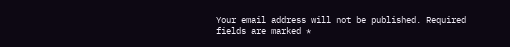Your email address will not be published. Required fields are marked *